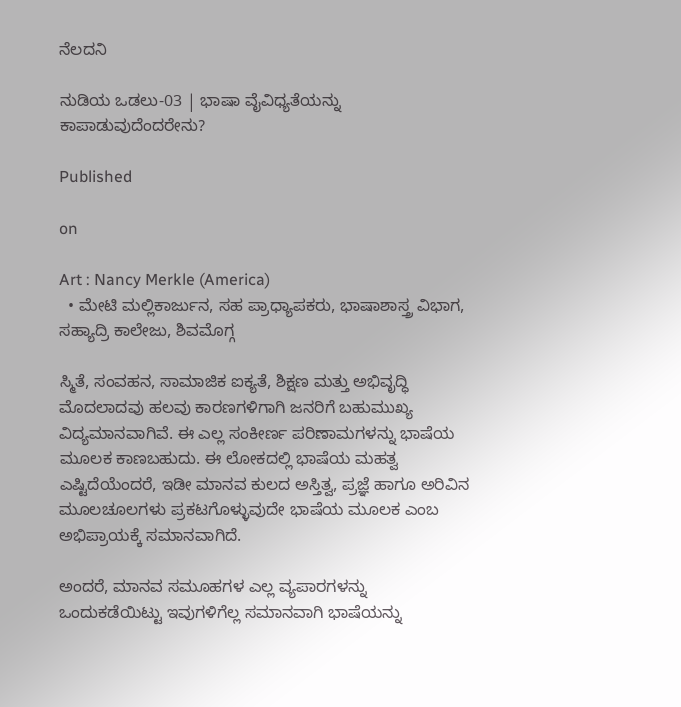ನೆಲದನಿ

ನುಡಿಯ ಒಡಲು‌-03 | ಭಾಷಾ ವೈವಿಧ್ಯತೆಯನ್ನು ಕಾಪಾಡುವುದೆಂದರೇನು?

Published

on

Art : Nancy Merkle (America)
  • ಮೇಟಿ ಮಲ್ಲಿಕಾರ್ಜುನ, ಸಹ ಪ್ರಾಧ್ಯಾಪಕರು, ಭಾಷಾಶಾಸ್ತ್ರ ವಿಭಾಗ, ಸಹ್ಯಾದ್ರಿ ಕಾಲೇಜು, ಶಿವಮೊಗ್ಗ

ಸ್ಮಿತೆ, ಸಂವಹನ, ಸಾಮಾಜಿಕ ಐಕ್ಯತೆ, ಶಿಕ್ಷಣ ಮತ್ತು ಅಭಿವೃದ್ಧಿ ಮೊದಲಾದವು ಹಲವು ಕಾರಣಗಳಿಗಾಗಿ ಜನರಿಗೆ ಬಹುಮುಖ್ಯ ವಿದ್ಯಮಾನವಾಗಿವೆ. ಈ ಎಲ್ಲ ಸಂಕೀರ್ಣ ಪರಿಣಾಮಗಳನ್ನು ಭಾಷೆಯ ಮೂಲಕ ಕಾಣಬಹುದು. ಈ ಲೋಕದಲ್ಲಿ ಭಾಷೆಯ ಮಹತ್ವ ಎಷ್ಟಿದೆಯೆಂದರೆ, ಇಡೀ ಮಾನವ ಕುಲದ ಅಸ್ತಿತ್ವ, ಪ್ರಜ್ಞೆ ಹಾಗೂ ಅರಿವಿನ ಮೂಲಚೂಲಗಳು ಪ್ರಕಟಗೊಳ್ಳುವುದೇ ಭಾಷೆಯ ಮೂಲಕ ಎಂಬ ಅಭಿಪ್ರಾಯಕ್ಕೆ ಸಮಾನವಾಗಿದೆ.

ಅಂದರೆ, ಮಾನವ ಸಮೂಹಗಳ ಎಲ್ಲ ವ್ಯಪಾರಗಳನ್ನು ಒಂದುಕಡೆಯಿಟ್ಟು ಇವುಗಳಿಗೆಲ್ಲ ಸಮಾನವಾಗಿ ಭಾಷೆಯನ್ನು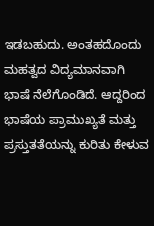ಇಡಬಹುದು. ಅಂತಹದೊಂದು ಮಹತ್ವದ ವಿದ್ಯಮಾನವಾಗಿ ಭಾಷೆ ನೆಲೆಗೊಂಡಿದೆ. ಆದ್ದರಿಂದ ಭಾಷೆಯ ಪ್ರಾಮುಖ್ಯತೆ ಮತ್ತು ಪ್ರಸ್ತುತತೆಯನ್ನು ಕುರಿತು ಕೇಳುವ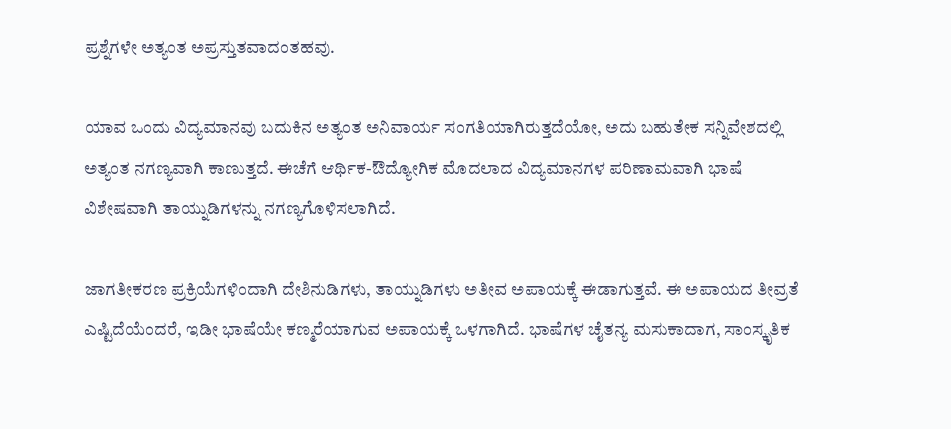ಪ್ರಶ್ನೆಗಳೇ ಅತ್ಯಂತ ಅಪ್ರಸ್ತುತವಾದಂತಹವು.

ಯಾವ ಒಂದು ವಿದ್ಯಮಾನವು ಬದುಕಿನ ಅತ್ಯಂತ ಅನಿವಾರ್ಯ ಸಂಗತಿಯಾಗಿರುತ್ತದೆಯೋ, ಅದು ಬಹುತೇಕ ಸನ್ನಿವೇಶದಲ್ಲಿ ಅತ್ಯಂತ ನಗಣ್ಯವಾಗಿ ಕಾಣುತ್ತದೆ. ಈಚೆಗೆ ಆರ್ಥಿಕ-ಔದ್ಯೋಗಿಕ ಮೊದಲಾದ ವಿದ್ಯಮಾನಗಳ ಪರಿಣಾಮವಾಗಿ ಭಾಷೆ ವಿಶೇಷವಾಗಿ ತಾಯ್ನುಡಿಗಳನ್ನು ನಗಣ್ಯಗೊಳಿಸಲಾಗಿದೆ.

ಜಾಗತೀಕರಣ ಪ್ರಕ್ರಿಯೆಗಳಿಂದಾಗಿ ದೇಶಿನುಡಿಗಳು, ತಾಯ್ನುಡಿಗಳು ಅತೀವ ಅಪಾಯಕ್ಕೆ ಈಡಾಗುತ್ತವೆ. ಈ ಅಪಾಯದ ತೀವ್ರತೆ ಎಷ್ಟಿದೆಯೆಂದರೆ, ಇಡೀ ಭಾಷೆಯೇ ಕಣ್ಮರೆಯಾಗುವ ಅಪಾಯಕ್ಕೆ ಒಳಗಾಗಿದೆ. ಭಾಷೆಗಳ ಚೈತನ್ಯ ಮಸುಕಾದಾಗ, ಸಾಂಸ್ಕೃತಿಕ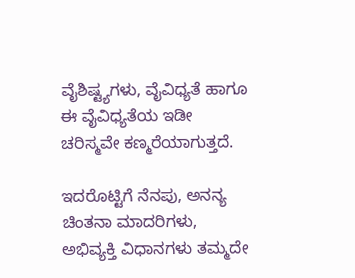ವೈಶಿಷ್ಟ್ಯಗಳು, ವೈವಿಧ್ಯತೆ ಹಾಗೂ ಈ ವೈವಿಧ್ಯತೆಯ ಇಡೀ ಚರಿಸ್ಮವೇ ಕಣ್ಮರೆಯಾಗುತ್ತದೆ.

ಇದರೊಟ್ಟಿಗೆ ನೆನಪು, ಅನನ್ಯ ಚಿಂತನಾ ಮಾದರಿಗಳು, ಅಭಿವ್ಯಕ್ತಿ ವಿಧಾನಗಳು ತಮ್ಮದೇ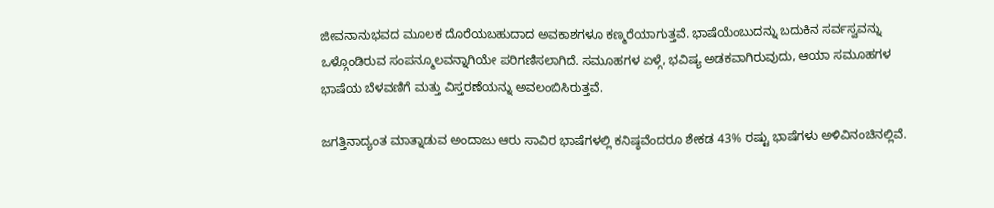ಜೀವನಾನುಭವದ ಮೂಲಕ ದೊರೆಯಬಹುದಾದ ಅವಕಾಶಗಳೂ ಕಣ್ಮರೆಯಾಗುತ್ತವೆ. ಭಾಷೆಯೆಂಬುದನ್ನು ಬದುಕಿನ ಸರ್ವಸ್ವವನ್ನು ಒಳ್ಗೊಂಡಿರುವ ಸಂಪನ್ಮೂಲವನ್ನಾಗಿಯೇ ಪರಿಗಣಿಸಲಾಗಿದೆ. ಸಮೂಹಗಳ ಏಳ್ಗೆ, ಭವಿಷ್ಯ ಅಡಕವಾಗಿರುವುದು, ಆಯಾ ಸಮೂಹಗಳ ಭಾಷೆಯ ಬೆಳವಣಿಗೆ ಮತ್ತು ವಿಸ್ತರಣೆಯನ್ನು ಅವಲಂಬಿಸಿರುತ್ತವೆ.

ಜಗತ್ತಿನಾದ್ಯಂತ ಮಾತ್ನಾಡುವ ಅಂದಾಜು ಆರು ಸಾವಿರ ಭಾಷೆಗಳಲ್ಲಿ ಕನಿಷ್ಠವೆಂದರೂ ಶೇಕಡ 43% ರಷ್ಟು ಭಾಷೆಗಳು ಅಳಿವಿನಂಚಿನಲ್ಲಿವೆ.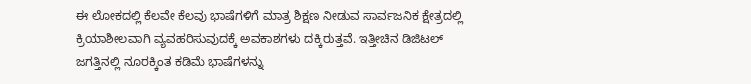ಈ ಲೋಕದಲ್ಲಿ ಕೆಲವೇ ಕೆಲವು ಭಾಷೆಗಳಿಗೆ ಮಾತ್ರ ಶಿಕ್ಷಣ ನೀಡುವ ಸಾರ್ವಜನಿಕ ಕ್ಷೇತ್ರದಲ್ಲಿ ಕ್ರಿಯಾಶೀಲವಾಗಿ ವ್ಯವಹರಿಸುವುದಕ್ಕೆ ಅವಕಾಶಗಳು ದಕ್ಕಿರುತ್ತವೆ. ಇತ್ತೀಚಿನ ಡಿಜಿಟಲ್ ಜಗತ್ತಿನಲ್ಲಿ ನೂರಕ್ಕಿಂತ ಕಡಿಮೆ ಭಾಷೆಗಳನ್ನು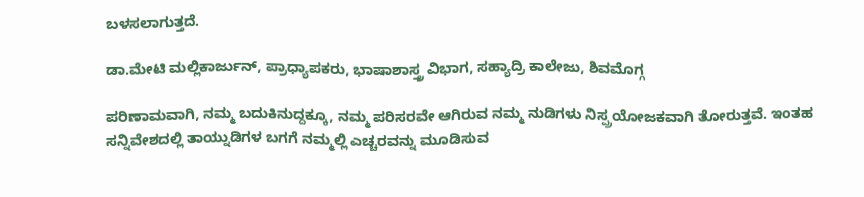ಬಳಸಲಾಗುತ್ತದೆ.

ಡಾ.ಮೇಟಿ ಮಲ್ಲಿಕಾರ್ಜುನ್, ಪ್ರಾಧ್ಯಾಪಕರು, ಭಾಷಾಶಾಸ್ತ್ರ ವಿಭಾಗ, ಸಹ್ಯಾದ್ರಿ ಕಾಲೇಜು, ಶಿವಮೊಗ್ಗ

ಪರಿಣಾಮವಾಗಿ, ನಮ್ಮ ಬದುಕಿನುದ್ದಕ್ಕೂ, ನಮ್ಮ ಪರಿಸರವೇ ಆಗಿರುವ ನಮ್ಮ ನುಡಿಗಳು ನಿಸ್ಪ್ರಯೋಜಕವಾಗಿ ತೋರುತ್ತವೆ. ಇಂತಹ ಸನ್ನಿವೇಶದಲ್ಲಿ ತಾಯ್ನುಡಿಗಳ ಬಗಗೆ ನಮ್ಮಲ್ಲಿ ಎಚ್ಚರವನ್ನು ಮೂಡಿಸುವ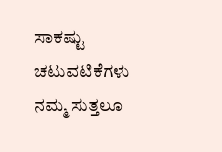ಸಾಕಷ್ಟು ಚಟುವಟಿಕೆಗಳು ನಮ್ಮ ಸುತ್ತಲೂ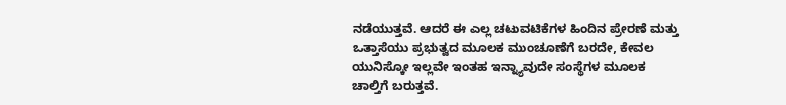ನಡೆಯುತ್ತವೆ. ಆದರೆ ಈ ಎಲ್ಲ ಚಟುವಟಿಕೆಗಳ ಹಿಂದಿನ ಪ್ರೇರಣೆ ಮತ್ತು ಒತ್ತಾಸೆಯು ಪ್ರಭುತ್ವದ ಮೂಲಕ ಮುಂಚೂಣೆಗೆ ಬರದೇ, ಕೇವಲ ಯುನಿಸ್ಕೋ ಇಲ್ಲವೇ ಇಂತಹ ಇನ್ನ್ಯಾವುದೇ ಸಂಸ್ಥೆಗಳ ಮೂಲಕ ಚಾಲ್ತಿಗೆ ಬರುತ್ತವೆ.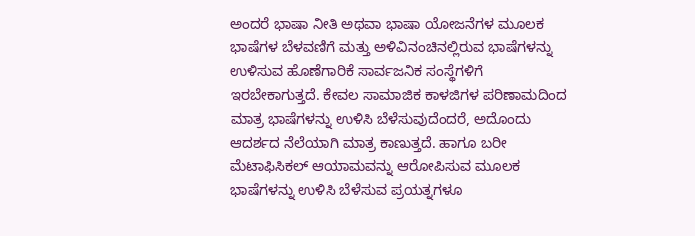ಅಂದರೆ ಭಾಷಾ ನೀತಿ ಅಥವಾ ಭಾಷಾ ಯೋಜನೆಗಳ ಮೂಲಕ ಭಾಷೆಗಳ ಬೆಳವಣಿಗೆ ಮತ್ತು ಅಳಿವಿನಂಚಿನಲ್ಲಿರುವ ಭಾಷೆಗಳನ್ನು ಉಳಿಸುವ ಹೊಣೆಗಾರಿಕೆ ಸಾರ್ವಜನಿಕ ಸಂಸ್ಥೆಗಳಿಗೆ ಇರಬೇಕಾಗುತ್ತದೆ. ಕೇವಲ ಸಾಮಾಜಿಕ ಕಾಳಜಿಗಳ ಪರಿಣಾಮದಿಂದ ಮಾತ್ರ ಭಾಷೆಗಳನ್ನು ಉಳಿಸಿ ಬೆಳೆಸುವುದೆಂದರೆ, ಅದೊಂದು ಆದರ್ಶದ ನೆಲೆಯಾಗಿ ಮಾತ್ರ ಕಾಣುತ್ತದೆ. ಹಾಗೂ ಬರೀ ಮೆಟಾಫಿಸಿಕಲ್ ಆಯಾಮವನ್ನು ಆರೋಪಿಸುವ ಮೂಲಕ ಭಾಷೆಗಳನ್ನು ಉಳಿಸಿ ಬೆಳೆಸುವ ಪ್ರಯತ್ನಗಳೂ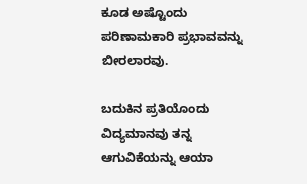ಕೂಡ ಅಷ್ಟೊಂದು ಪರಿಣಾಮಕಾರಿ ಪ್ರಭಾವವನ್ನು ಬೀರಲಾರವು.

ಬದುಕಿನ ಪ್ರತಿಯೊಂದು ವಿದ್ಯಮಾನವು ತನ್ನ ಆಗುವಿಕೆಯನ್ನು ಆಯಾ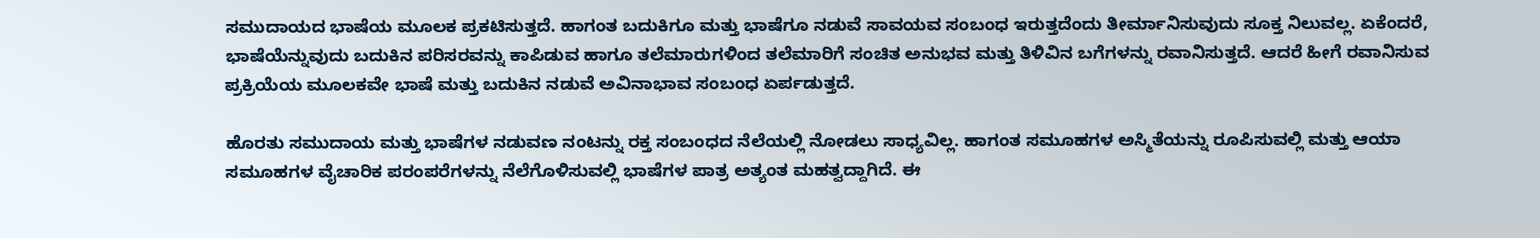ಸಮುದಾಯದ ಭಾಷೆಯ ಮೂಲಕ ಪ್ರಕಟಿಸುತ್ತದೆ. ಹಾಗಂತ ಬದುಕಿಗೂ ಮತ್ತು ಭಾಷೆಗೂ ನಡುವೆ ಸಾವಯವ ಸಂಬಂಧ ಇರುತ್ತದೆಂದು ತೀರ್ಮಾನಿಸುವುದು ಸೂಕ್ತ ನಿಲುವಲ್ಲ. ಏಕೆಂದರೆ, ಭಾಷೆಯೆನ್ನುವುದು ಬದುಕಿನ ಪರಿಸರವನ್ನು ಕಾಪಿಡುವ ಹಾಗೂ ತಲೆಮಾರುಗಳಿಂದ ತಲೆಮಾರಿಗೆ ಸಂಚಿತ ಅನುಭವ ಮತ್ತು ತಿಳಿವಿನ ಬಗೆಗಳನ್ನು ರವಾನಿಸುತ್ತದೆ. ಆದರೆ ಹೀಗೆ ರವಾನಿಸುವ ಪ್ರಕ್ರಿಯೆಯ ಮೂಲಕವೇ ಭಾಷೆ ಮತ್ತು ಬದುಕಿನ ನಡುವೆ ಅವಿನಾಭಾವ ಸಂಬಂಧ ಏರ್ಪಡುತ್ತದೆ.

ಹೊರತು ಸಮುದಾಯ ಮತ್ತು ಭಾಷೆಗಳ ನಡುವಣ ನಂಟನ್ನು ರಕ್ತ ಸಂಬಂಧದ ನೆಲೆಯಲ್ಲಿ ನೋಡಲು ಸಾಧ್ಯವಿಲ್ಲ. ಹಾಗಂತ ಸಮೂಹಗಳ ಅಸ್ಮಿತೆಯನ್ನು ರೂಪಿಸುವಲ್ಲಿ ಮತ್ತು ಆಯಾ ಸಮೂಹಗಳ ವೈಚಾರಿಕ ಪರಂಪರೆಗಳನ್ನು ನೆಲೆಗೊಳಿಸುವಲ್ಲಿ ಭಾಷೆಗಳ ಪಾತ್ರ ಅತ್ಯಂತ ಮಹತ್ವದ್ದಾಗಿದೆ. ಈ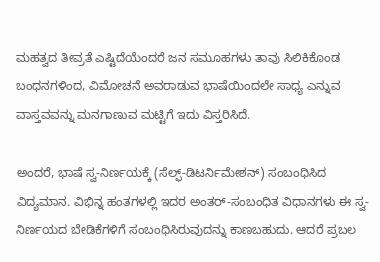ಮಹತ್ವದ ತೀವ್ರತೆ ಎಷ್ಟಿದೆಯೆಂದರೆ ಜನ ಸಮೂಹಗಳು ತಾವು ಸಿಲಿಕಿಕೊಂಡ ಬಂಧನಗಳಿಂದ, ವಿಮೋಚನೆ ಅವರಾಡುವ ಭಾಷೆಯಿಂದಲೇ ಸಾಧ್ಯ ಎನ್ನುವ ವಾಸ್ತವವನ್ನು ಮನಗಾಣುವ ಮಟ್ಟಿಗೆ ಇದು ವಿಸ್ತರಿಸಿದೆ.

ಅಂದರೆ, ಭಾಷೆ ಸ್ವ-ನಿರ್ಣಯಕ್ಕೆ (ಸೆಲ್ಫ್-ಡಿಟರ್ನಿಮೇಶನ್) ಸಂಬಂಧಿಸಿದ ವಿದ್ಯಮಾನ. ವಿಭಿನ್ನ ಹಂತಗಳಲ್ಲಿ ಇದರ ಅಂತರ್-ಸಂಬಂಧಿತ ವಿಧಾನಗಳು ಈ ಸ್ವ-ನಿರ್ಣಯದ ಬೇಡಿಕೆಗಳಿಗೆ ಸಂಬಂಧಿಸಿರುವುದನ್ನು ಕಾಣಬಹುದು. ಆದರೆ ಪ್ರಬಲ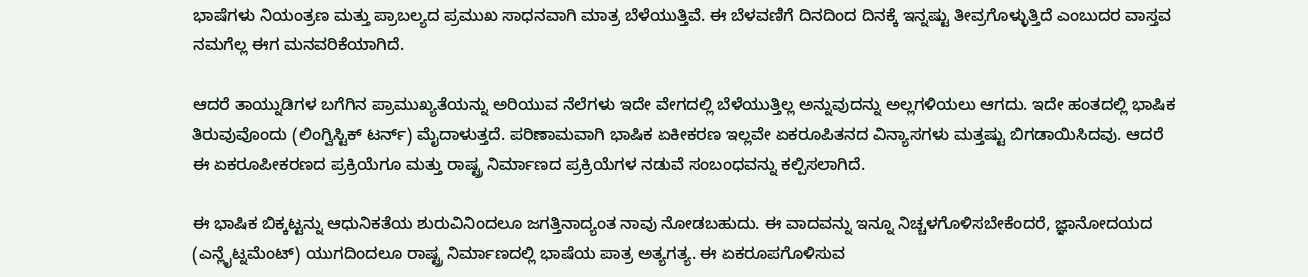ಭಾಷೆಗಳು ನಿಯಂತ್ರಣ ಮತ್ತು ಪ್ರಾಬಲ್ಯದ ಪ್ರಮುಖ ಸಾಧನವಾಗಿ ಮಾತ್ರ ಬೆಳೆಯುತ್ತಿವೆ. ಈ ಬೆಳವಣಿಗೆ ದಿನದಿಂದ ದಿನಕ್ಕೆ ಇನ್ನಷ್ಟು ತೀವ್ರಗೊಳ್ಳುತ್ತಿದೆ ಎಂಬುದರ ವಾಸ್ತವ ನಮಗೆಲ್ಲ ಈಗ ಮನವರಿಕೆಯಾಗಿದೆ.

ಆದರೆ ತಾಯ್ನುಡಿಗಳ ಬಗೆಗಿನ ಪ್ರಾಮುಖ್ಯತೆಯನ್ನು ಅರಿಯುವ ನೆಲೆಗಳು ಇದೇ ವೇಗದಲ್ಲಿ ಬೆಳೆಯುತ್ತಿಲ್ಲ ಅನ್ನುವುದನ್ನು ಅಲ್ಲಗಳಿಯಲು ಆಗದು. ಇದೇ ಹಂತದಲ್ಲಿ ಭಾಷಿಕ ತಿರುವುವೊಂದು (ಲಿಂಗ್ವಿಸ್ಟಿಕ್ ಟರ್ನ್) ಮೈದಾಳುತ್ತದೆ. ಪರಿಣಾಮವಾಗಿ ಭಾಷಿಕ ಏಕೀಕರಣ ಇಲ್ಲವೇ ಏಕರೂಪಿತನದ ವಿನ್ಯಾಸಗಳು ಮತ್ತಷ್ಟು ಬಿಗಡಾಯಿಸಿದವು. ಆದರೆ ಈ ಏಕರೂಪೀಕರಣದ ಪ್ರಕ್ರಿಯೆಗೂ ಮತ್ತು ರಾಷ್ಟ್ರ ನಿರ್ಮಾಣದ ಪ್ರಕ್ರಿಯೆಗಳ ನಡುವೆ ಸಂಬಂಧವನ್ನು ಕಲ್ಪಿಸಲಾಗಿದೆ.

ಈ ಭಾಷಿಕ ಬಿಕ್ಕಟ್ಟನ್ನು ಆಧುನಿಕತೆಯ ಶುರುವಿನಿಂದಲೂ ಜಗತ್ತಿನಾದ್ಯಂತ ನಾವು ನೋಡಬಹುದು. ಈ ವಾದವನ್ನು ಇನ್ನೂ ನಿಚ್ಚಳಗೊಳಿಸಬೇಕೆಂದರೆ, ಜ್ಞಾನೋದಯದ (ಎನ್ಲೈಟ್ನಮೆಂಟ್) ಯುಗದಿಂದಲೂ ರಾಷ್ಟ್ರ ನಿರ್ಮಾಣದಲ್ಲಿ ಭಾಷೆಯ ಪಾತ್ರ ಅತ್ಯಗತ್ಯ. ಈ ಏಕರೂಪಗೊಳಿಸುವ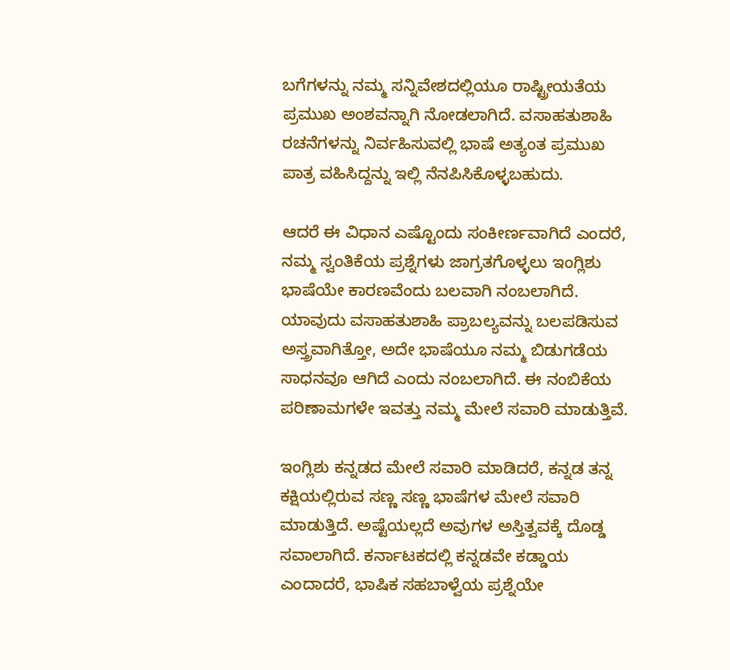ಬಗೆಗಳನ್ನು ನಮ್ಮ ಸನ್ನಿವೇಶದಲ್ಲಿಯೂ ರಾಷ್ಟ್ರೀಯತೆಯ ಪ್ರಮುಖ ಅಂಶವನ್ನಾಗಿ ನೋಡಲಾಗಿದೆ. ವಸಾಹತುಶಾಹಿ ರಚನೆಗಳನ್ನು ನಿರ್ವಹಿಸುವಲ್ಲಿ ಭಾಷೆ ಅತ್ಯಂತ ಪ್ರಮುಖ ಪಾತ್ರ ವಹಿಸಿದ್ದನ್ನು ಇಲ್ಲಿ ನೆನಪಿಸಿಕೊಳ್ಳಬಹುದು.

ಆದರೆ ಈ ವಿಧಾನ ಎಷ್ಟೊಂದು ಸಂಕೀರ್ಣವಾಗಿದೆ ಎಂದರೆ, ನಮ್ಮ ಸ್ವಂತಿಕೆಯ ಪ್ರಶ್ನೆಗಳು ಜಾಗ್ರತಗೊಳ್ಳಲು ಇಂಗ್ಲಿಶು ಭಾಷೆಯೇ ಕಾರಣವೆಂದು ಬಲವಾಗಿ ನಂಬಲಾಗಿದೆ. ಯಾವುದು ವಸಾಹತುಶಾಹಿ ಪ್ರಾಬಲ್ಯವನ್ನು ಬಲಪಡಿಸುವ ಅಸ್ತ್ರವಾಗಿತ್ತೋ, ಅದೇ ಭಾಷೆಯೂ ನಮ್ಮ ಬಿಡುಗಡೆಯ ಸಾಧನವೂ ಆಗಿದೆ ಎಂದು ನಂಬಲಾಗಿದೆ. ಈ ನಂಬಿಕೆಯ ಪರಿಣಾಮಗಳೇ ಇವತ್ತು ನಮ್ಮ ಮೇಲೆ ಸವಾರಿ ಮಾಡುತ್ತಿವೆ.

ಇಂಗ್ಲಿಶು ಕನ್ನಡದ ಮೇಲೆ ಸವಾರಿ ಮಾಡಿದರೆ, ಕನ್ನಡ ತನ್ನ ಕಕ್ಷಿಯಲ್ಲಿರುವ ಸಣ್ಣ ಸಣ್ಣ ಭಾಷೆಗಳ ಮೇಲೆ ಸವಾರಿ ಮಾಡುತ್ತಿದೆ. ಅಷ್ಟೆಯಲ್ಲದೆ ಅವುಗಳ ಅಸ್ತಿತ್ವವಕ್ಕೆ ದೊಡ್ಡ ಸವಾಲಾಗಿದೆ. ಕರ್ನಾಟಕದಲ್ಲಿ ಕನ್ನಡವೇ ಕಡ್ಡಾಯ ಎಂದಾದರೆ, ಭಾಷಿಕ ಸಹಬಾಳ್ವೆಯ ಪ್ರಶ್ನೆಯೇ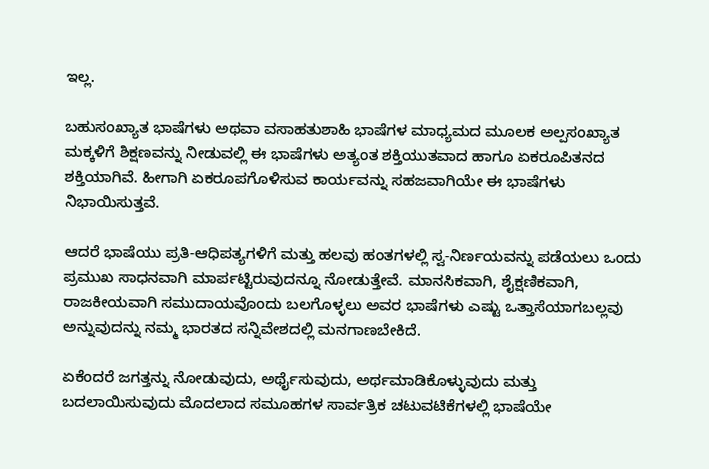ಇಲ್ಲ.

ಬಹುಸಂಖ್ಯಾತ ಭಾಷೆಗಳು ಅಥವಾ ವಸಾಹತುಶಾಹಿ ಭಾಷೆಗಳ ಮಾಧ್ಯಮದ ಮೂಲಕ ಅಲ್ಪಸಂಖ್ಯಾತ ಮಕ್ಕಳಿಗೆ ಶಿಕ್ಷಣವನ್ನು ನೀಡುವಲ್ಲಿ ಈ ಭಾಷೆಗಳು ಅತ್ಯಂತ ಶಕ್ತಿಯುತವಾದ ಹಾಗೂ ಏಕರೂಪಿತನದ ಶಕ್ತಿಯಾಗಿವೆ. ಹೀಗಾಗಿ ಏಕರೂಪಗೊಳಿಸುವ ಕಾರ್ಯವನ್ನು ಸಹಜವಾಗಿಯೇ ಈ ಭಾಷೆಗಳು ನಿಭಾಯಿಸುತ್ತವೆ.

ಆದರೆ ಭಾಷೆಯು ಪ್ರತಿ-ಆಧಿಪತ್ಯಗಳಿಗೆ ಮತ್ತು ಹಲವು ಹಂತಗಳಲ್ಲಿ ಸ್ವ-ನಿರ್ಣಯವನ್ನು ಪಡೆಯಲು ಒಂದು ಪ್ರಮುಖ ಸಾಧನವಾಗಿ ಮಾರ್ಪಟ್ಟಿರುವುದನ್ನೂ ನೋಡುತ್ತೇವೆ. ಮಾನಸಿಕವಾಗಿ, ಶೈಕ್ಷಣಿಕವಾಗಿ, ರಾಜಕೀಯವಾಗಿ ಸಮುದಾಯವೊಂದು ಬಲಗೊಳ್ಳಲು ಅವರ ಭಾಷೆಗಳು ಎಷ್ಟು ಒತ್ತಾಸೆಯಾಗಬಲ್ಲವು ಅನ್ನುವುದನ್ನು ನಮ್ಮ ಭಾರತದ ಸನ್ನಿವೇಶದಲ್ಲಿ ಮನಗಾಣಬೇಕಿದೆ.

ಏಕೆಂದರೆ ಜಗತ್ತನ್ನು ನೋಡುವುದು, ಅರ್ಥೈಸುವುದು, ಅರ್ಥಮಾಡಿಕೊಳ್ಳುವುದು ಮತ್ತು ಬದಲಾಯಿಸುವುದು ಮೊದಲಾದ ಸಮೂಹಗಳ ಸಾರ್ವತ್ರಿಕ ಚಟುವಟಿಕೆಗಳಲ್ಲಿ ಭಾಷೆಯೇ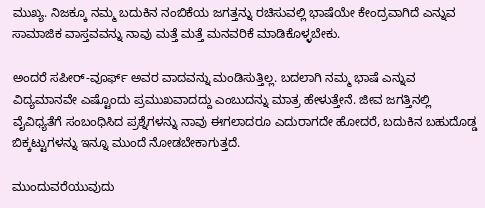ಮುಖ್ಯ. ನಿಜಕ್ಕೂ ನಮ್ಮ ಬದುಕಿನ ನಂಬಿಕೆಯ ಜಗತ್ತನ್ನು ರಚಿಸುವಲ್ಲಿ ಭಾಷೆಯೇ ಕೇಂದ್ರವಾಗಿದೆ ಎನ್ನುವ ಸಾಮಾಜಿಕ ವಾಸ್ತವವನ್ನು ನಾವು ಮತ್ತೆ ಮತ್ತೆ ಮನವರಿಕೆ ಮಾಡಿಕೊಳ್ಳಬೇಕು.

ಅಂದರೆ ಸಪೀರ್-ವೂರ್ಫ್ ಅವರ ವಾದವನ್ನು ಮಂಡಿಸುತ್ತಿಲ್ಲ. ಬದಲಾಗಿ ನಮ್ಮ ಭಾಷೆ ಎನ್ನುವ ವಿದ್ಯಮಾನವೇ ಎಷ್ಟೊಂದು ಪ್ರಮುಖವಾದದ್ದು ಎಂಬುದನ್ನು ಮಾತ್ರ ಹೇಳುತ್ತೇನೆ. ಜೀವ ಜಗತ್ತಿನಲ್ಲಿ ವೈವಿಧ್ಯತೆಗೆ ಸಂಬಂಧಿಸಿದ ಪ್ರಶ್ನೆಗಳನ್ನು ನಾವು ಈಗಲಾದರೂ ಎದುರಾಗದೇ ಹೋದರೆ, ಬದುಕಿನ ಬಹುದೊಡ್ಡ ಬಿಕ್ಕಟ್ಟುಗಳನ್ನು ಇನ್ನೂ ಮುಂದೆ ನೋಡಬೇಕಾಗುತ್ತದೆ.

ಮುಂದುವರೆಯುವುದು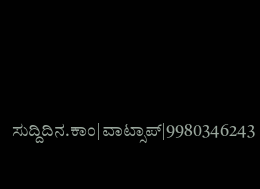ಸುದ್ದಿದಿನ.ಕಾಂ|ವಾಟ್ಸಾಪ್|9980346243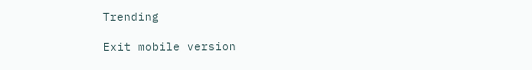Trending

Exit mobile version